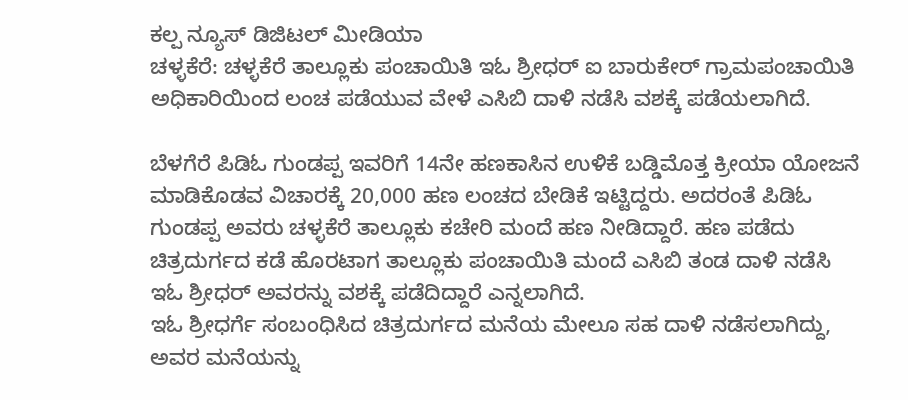ಕಲ್ಪ ನ್ಯೂಸ್ ಡಿಜಿಟಲ್ ಮೀಡಿಯಾ
ಚಳ್ಳಕೆರೆ: ಚಳ್ಳಕೆರೆ ತಾಲ್ಲೂಕು ಪಂಚಾಯಿತಿ ಇಓ ಶ್ರೀಧರ್ ಐ ಬಾರುಕೇರ್ ಗ್ರಾಮಪಂಚಾಯಿತಿ ಅಧಿಕಾರಿಯಿಂದ ಲಂಚ ಪಡೆಯುವ ವೇಳೆ ಎಸಿಬಿ ದಾಳಿ ನಡೆಸಿ ವಶಕ್ಕೆ ಪಡೆಯಲಾಗಿದೆ.

ಬೆಳಗೆರೆ ಪಿಡಿಓ ಗುಂಡಪ್ಪ ಇವರಿಗೆ 14ನೇ ಹಣಕಾಸಿನ ಉಳಿಕೆ ಬಡ್ಡಿಮೊತ್ತ ಕ್ರೀಯಾ ಯೋಜನೆ ಮಾಡಿಕೊಡವ ವಿಚಾರಕ್ಕೆ 20,000 ಹಣ ಲಂಚದ ಬೇಡಿಕೆ ಇಟ್ಟಿದ್ದರು. ಅದರಂತೆ ಪಿಡಿಓ ಗುಂಡಪ್ಪ ಅವರು ಚಳ್ಳಕೆರೆ ತಾಲ್ಲೂಕು ಕಚೇರಿ ಮಂದೆ ಹಣ ನೀಡಿದ್ದಾರೆ. ಹಣ ಪಡೆದು ಚಿತ್ರದುರ್ಗದ ಕಡೆ ಹೊರಟಾಗ ತಾಲ್ಲೂಕು ಪಂಚಾಯಿತಿ ಮಂದೆ ಎಸಿಬಿ ತಂಡ ದಾಳಿ ನಡೆಸಿ ಇಓ ಶ್ರೀಧರ್ ಅವರನ್ನು ವಶಕ್ಕೆ ಪಡೆದಿದ್ದಾರೆ ಎನ್ನಲಾಗಿದೆ.
ಇಓ ಶ್ರೀಧರ್ಗೆ ಸಂಬಂಧಿಸಿದ ಚಿತ್ರದುರ್ಗದ ಮನೆಯ ಮೇಲೂ ಸಹ ದಾಳಿ ನಡೆಸಲಾಗಿದ್ದು, ಅವರ ಮನೆಯನ್ನು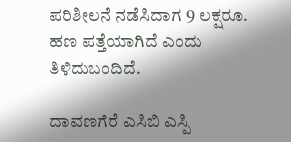ಪರಿಶೀಲನೆ ನಡೆಸಿದಾಗ 9 ಲಕ್ಷರೂ. ಹಣ ಪತ್ತೆಯಾಗಿದೆ ಎಂದು ತಿಳಿದುಬಂದಿದೆ.

ದಾವಣಗೆರೆ ಎಸಿಬಿ ಎಸ್ಪಿ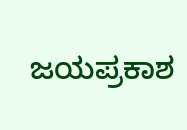ಜಯಪ್ರಕಾಶ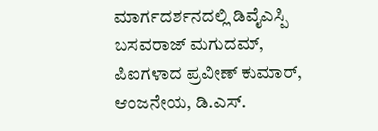ಮಾರ್ಗದರ್ಶನದಲ್ಲಿ ಡಿವೈಎಸ್ಪಿ ಬಸವರಾಜ್ ಮಗುದಮ್, ಪಿಐಗಳಾದ ಪ್ರವೀಣ್ ಕುಮಾರ್, ಆಂಜನೇಯ, ಡಿ.ಎಸ್.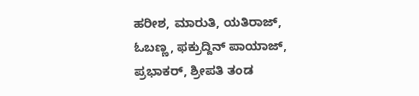ಹರೀಶ, ಮಾರುತಿ, ಯತಿರಾಜ್, ಓಬಣ್ಣ, ಫಕ್ರುದ್ದಿನ್ ಪಾಯಾಜ್, ಪ್ರಭಾಕರ್, ಶ್ರೀಪತಿ ತಂಡ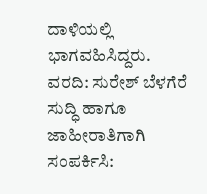ದಾಳಿಯಲ್ಲಿ ಭಾಗವಹಿಸಿದ್ದರು.
ವರದಿ: ಸುರೇಶ್ ಬೆಳಗೆರೆ
ಸುದ್ಧಿ ಹಾಗೂ ಜಾಹೀರಾತಿಗಾಗಿ ಸಂಪರ್ಕಿಸಿ: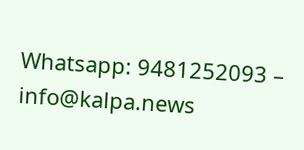Whatsapp: 9481252093 – info@kalpa.news